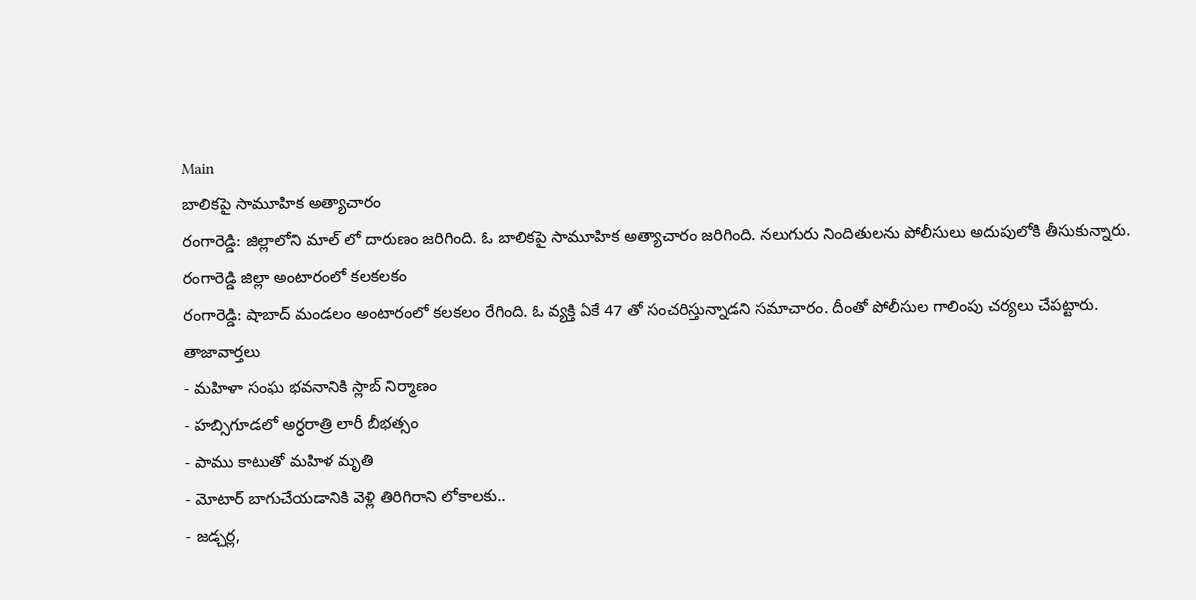Main
బాలికపై సామూహిక అత్యాచారం
రంగారెడ్డి: జిల్లాలోని మాల్ లో దారుణం జరిగింది. ఓ బాలికపై సామూహిక అత్యాచారం జరిగింది. నలుగురు నిందితులను పోలీసులు అదుపులోకి తీసుకున్నారు.
రంగారెడ్డి జిల్లా అంటారంలో కలకలకం
రంగారెడ్డి: షాబాద్ మండలం అంటారంలో కలకలం రేగింది. ఓ వ్యక్తి ఏకే 47 తో సంచరిస్తున్నాడని సమాచారం. దీంతో పోలీసుల గాలింపు చర్యలు చేపట్టారు.
తాజావార్తలు
- మహిళా సంఘ భవనానికి స్లాబ్ నిర్మాణం
- హబ్సిగూడలో అర్ధరాత్రి లారీ బీభత్సం
- పాము కాటుతో మహిళ మృతి
- మోటార్ బాగుచేయడానికి వెళ్లి తిరిగిరాని లోకాలకు..
- జడ్చర్ల,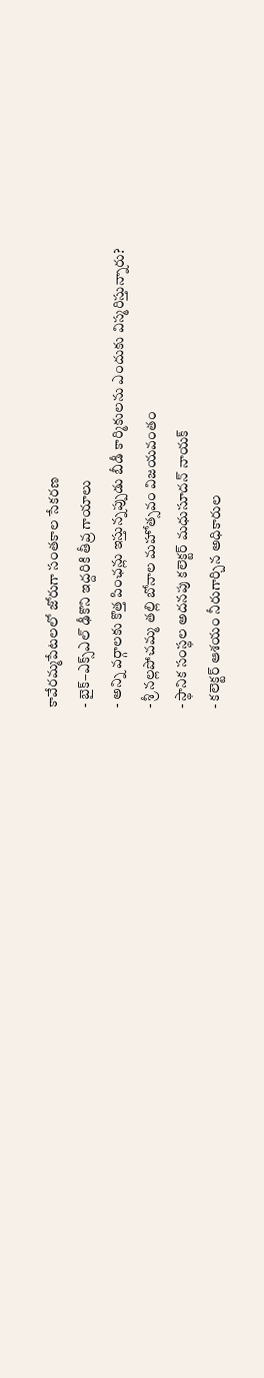కావేరమ్మపేటలలో జోరుగా సంతకాల సేకరణ
- బైక్–ఎక్స్ఎల్ ఢీకొని ఇద్దరికి తీవ్ర గాయాలు
- అన్ని వర్గాలకు కొత్త పింఛన్లు ఇస్తున్నప్పుడు బీడీ కార్మికులను ఎందుకు విస్మరిస్తున్నారు?
- శ్రీ నల్లపోచమ్మ తల్లి బోనాల మహోత్సవం విజయవంతం
- స్థానిక సంస్థల అదనపు కలెక్టర్ మధుసూదన్ నాయక్
- కలెక్టర్ ఆశయం నీరుగార్చిన అధికారుల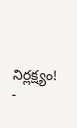నిర్లక్ష్యం!
-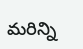మరిన్ని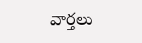వార్తలు